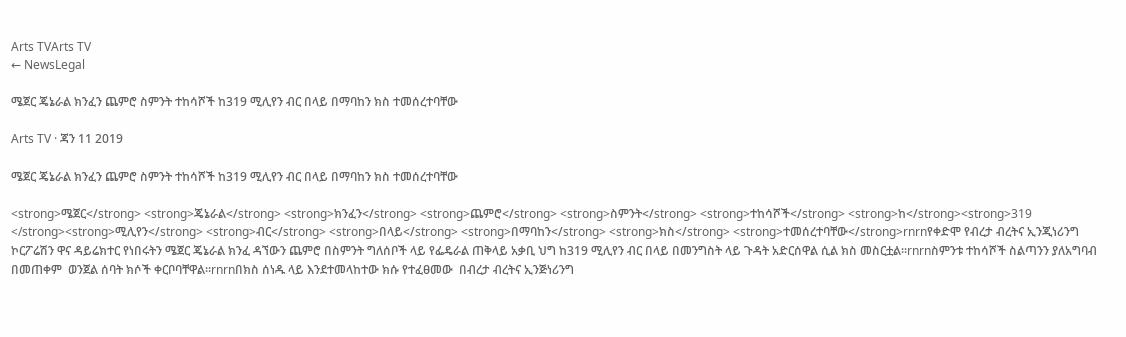Arts TVArts TV
← NewsLegal

ሜጀር ጄኔራል ክንፈን ጨምሮ ስምንት ተከሳሾች ከ319 ሚሊየን ብር በላይ በማባከን ክስ ተመሰረተባቸው

Arts TV · ጃን 11 2019

ሜጀር ጄኔራል ክንፈን ጨምሮ ስምንት ተከሳሾች ከ319 ሚሊየን ብር በላይ በማባከን ክስ ተመሰረተባቸው

<strong>ሜጀር</strong> <strong>ጄኔራል</strong> <strong>ክንፈን</strong> <strong>ጨምሮ</strong> <strong>ስምንት</strong> <strong>ተከሳሾች</strong> <strong>ከ</strong><strong>319 </strong><strong>ሚሊየን</strong> <strong>ብር</strong> <strong>በላይ</strong> <strong>በማባከን</strong> <strong>ክስ</strong> <strong>ተመሰረተባቸው</strong>rnrnየቀድሞ የብረታ ብረትና ኢንጂነሪንግ ኮርፖሬሽን ዋና ዳይሬክተር የነበሩትን ሜጀር ጄኔራል ክንፈ ዳኘውን ጨምሮ በስምንት ግለሰቦች ላይ የፌዴራል ጠቅላይ አቃቢ ህግ ከ319 ሚሊየን ብር በላይ በመንግስት ላይ ጉዳት አድርሰዋል ሲል ክስ መስርቷል፡፡rnrnስምንቱ ተከሳሾች ስልጣንን ያለአግባብ በመጠቀም  ወንጀል ሰባት ክሶች ቀርቦባቸዋል፡፡rnrnበክስ ሰነዱ ላይ እንደተመላከተው ክሱ የተፈፀመው  በብረታ ብረትና ኢንጅነሪንግ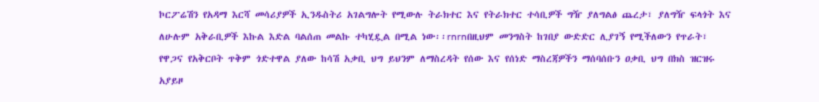ኮርፖሬሽን የአዳማ እርሻ መሳሪያዎች ኢንዱስትሪ አገልግሎት የሚውሉ ትራክተር እና የትራክተር ተሳቢዎች ግዥ ያለግልፅ ጨረታ፣ ያለግዥ ፍላጎት እና ለሁሉም አቅራቢዎች እኩል እድል ባልሰጠ መልኩ ተካሂዷል በሚል ነው፡፡rnrnበዚህም መንግስት ከገበያ ውድድር ሊያገኝ የሚችለውን የጥራት፣ የዋጋና የአቅርቦት ጥቅም ጎድተዋል ያለው ከሳሽ አቃቢ ህግ ይህንም ለማስረዳት የሰው እና የሰነድ ማስረጃዎችን ማሰባሰቡን ዐቃቢ ህግ በክስ ዝርዝሩ አያይዞ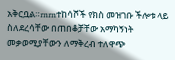አቅርቧል።rnrnተከሳሾች የክስ መዝገቡ ችሎቱ ላይ ስለደረሳቸው በጠበቆቻቸው አማካኝነት መቃወሚያቸውን ለማቅረብ ተለዋጭ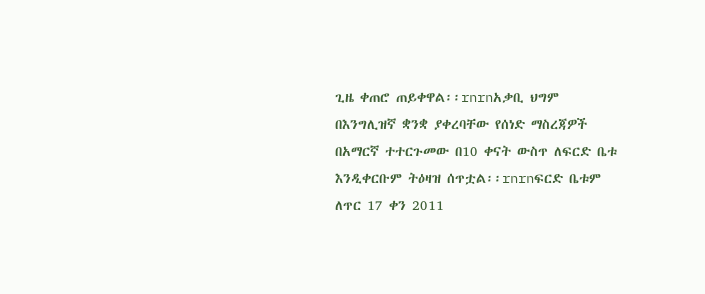ጊዜ ቀጠሮ ጠይቀዋል፡፡rnrnአቃቢ ህግም በእንግሊዝኛ ቋንቋ ያቀረባቸው የሰነድ ማስረጃዎች በአማርኛ ተተርጉመው በ10 ቀናት ውስጥ ለፍርድ ቤቱ እንዲቀርቡም ትዕዛዝ ሰጥቷል፡፡rnrnፍርድ ቤቱም ለጥር 17 ቀን 2011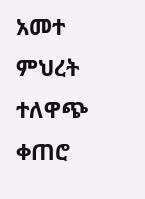አመተ ምህረት ተለዋጭ ቀጠሮ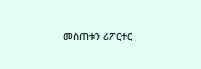መስጠቱን ሪፖርተር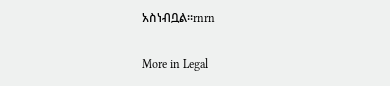አስነብቧል፡፡rnrn

More in Legal